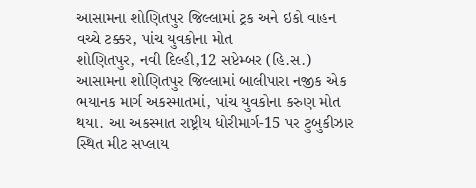આસામના શોણિતપુર જિલ્લામાં ટ્રક અને ઇકો વાહન વચ્ચે ટક્કર, પાંચ યુવકોના મોત
શોણિતપુર, નવી દિલ્હી,12 સપ્ટેમ્બર (હિ.સ.) આસામના શોણિતપુર જિલ્લામાં બાલીપારા નજીક એક ભયાનક માર્ગ અકસ્માતમાં, પાંચ યુવકોના કરુણ મોત થયા. આ અકસ્માત રાષ્ટ્રીય ધોરીમાર્ગ-15 પર ટુબુકીઝાર સ્થિત મીટ સપ્લાય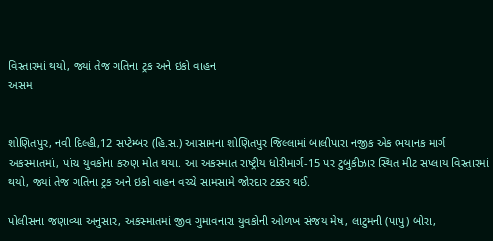વિસ્તારમાં થયો, જ્યાં તેજ ગતિના ટ્રક અને ઇકો વાહન
અસમ


શોણિતપુર, નવી દિલ્હી,12 સપ્ટેમ્બર (હિ.સ.) આસામના શોણિતપુર જિલ્લામાં બાલીપારા નજીક એક ભયાનક માર્ગ અકસ્માતમાં, પાંચ યુવકોના કરુણ મોત થયા. આ અકસ્માત રાષ્ટ્રીય ધોરીમાર્ગ-15 પર ટુબુકીઝાર સ્થિત મીટ સપ્લાય વિસ્તારમાં થયો, જ્યાં તેજ ગતિના ટ્રક અને ઇકો વાહન વચ્ચે સામસામે જોરદાર ટક્કર થઈ.

પોલીસના જણાવ્યા અનુસાર, અકસ્માતમાં જીવ ગુમાવનારા યુવકોની ઓળખ સંજય મેષ, લાટુમની (પાપુ) બોરા,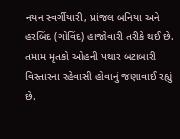નયન સ્વર્ગીયારી, પ્રાંજલ બનિયા અને હરબિંદ (ગોવિંદ) હાજોવારી તરીકે થઈ છે. તમામ મૃતકો ઓહની પથાર બટાબારી વિસ્તારના રહેવાસી હોવાનું જણાવાઈ રહ્યું છે.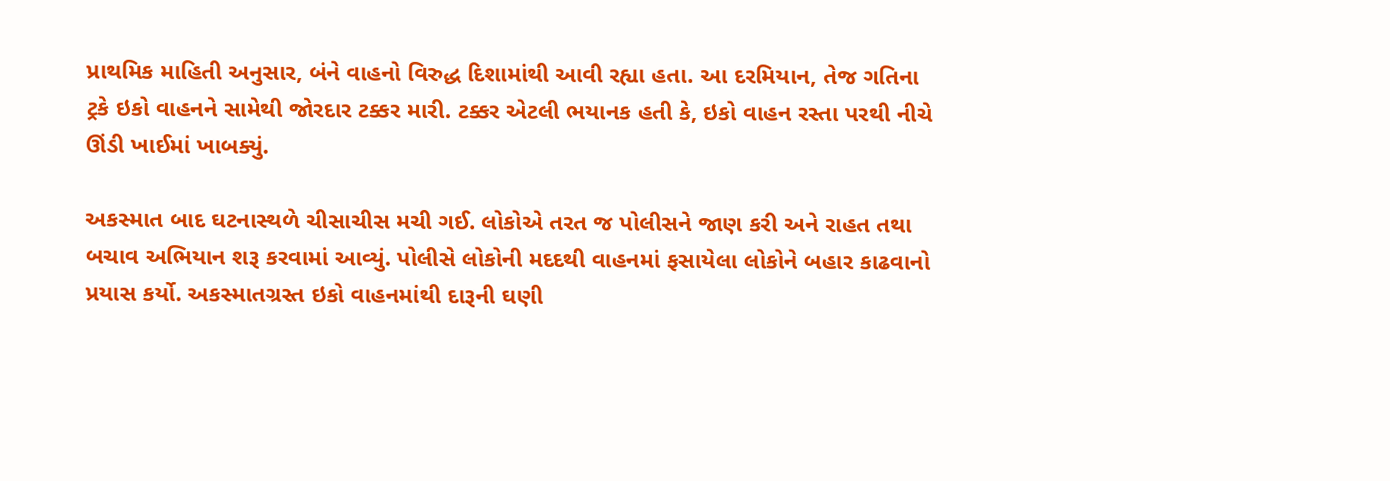પ્રાથમિક માહિતી અનુસાર, બંને વાહનો વિરુદ્ધ દિશામાંથી આવી રહ્યા હતા. આ દરમિયાન, તેજ ગતિના ટ્રકે ઇકો વાહનને સામેથી જોરદાર ટક્કર મારી. ટક્કર એટલી ભયાનક હતી કે, ઇકો વાહન રસ્તા પરથી નીચે ઊંડી ખાઈમાં ખાબક્યું.

અકસ્માત બાદ ઘટનાસ્થળે ચીસાચીસ મચી ગઈ. લોકોએ તરત જ પોલીસને જાણ કરી અને રાહત તથા બચાવ અભિયાન શરૂ કરવામાં આવ્યું. પોલીસે લોકોની મદદથી વાહનમાં ફસાયેલા લોકોને બહાર કાઢવાનો પ્રયાસ કર્યો. અકસ્માતગ્રસ્ત ઇકો વાહનમાંથી દારૂની ઘણી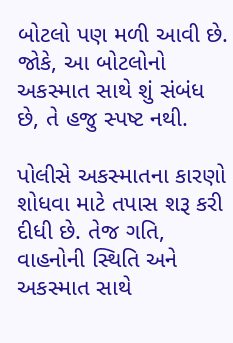બોટલો પણ મળી આવી છે. જોકે, આ બોટલોનો અકસ્માત સાથે શું સંબંધ છે, તે હજુ સ્પષ્ટ નથી.

પોલીસે અકસ્માતના કારણો શોધવા માટે તપાસ શરૂ કરી દીધી છે. તેજ ગતિ, વાહનોની સ્થિતિ અને અકસ્માત સાથે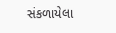સંકળાયેલા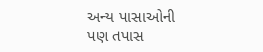અન્ય પાસાઓની પણ તપાસ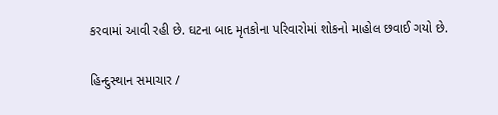કરવામાં આવી રહી છે. ઘટના બાદ મૃતકોના પરિવારોમાં શોકનો માહોલ છવાઈ ગયો છે.

હિન્દુસ્થાન સમાચાર /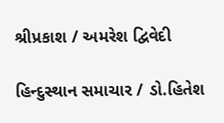શ્રીપ્રકાશ / અમરેશ દ્વિવેદી

હિન્દુસ્થાન સમાચાર / ડો.હિતેશ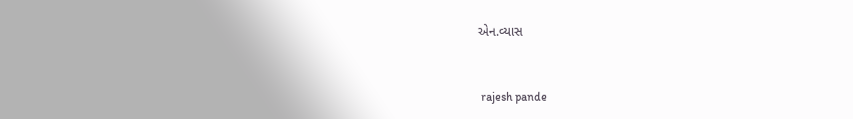એન.વ્યાસ


 rajesh pande